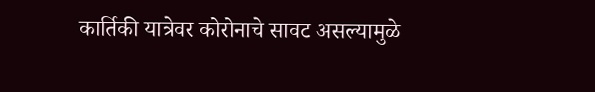कार्तिकी यात्रेवर कोरोनाचे सावट असल्यामुळे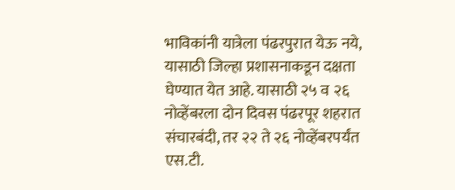भाविकांनी यात्रेला पंढरपुरात येऊ नये, यासाठी जिल्हा प्रशासनाकडून दक्षता घेण्यात येत आहे. यासाठी २५ व २६ नोव्हेंबरला दोन दिवस पंढरपूर शहरात संचारबंदी, तर २२ ते २६ नोव्हेंबरपर्यंत एस.टी.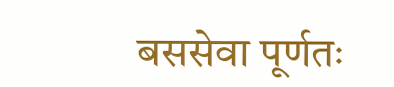बससेवा पूर्णतः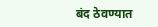बंद ठेवण्यात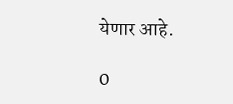येणार आहे.

0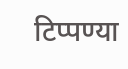टिप्पण्या